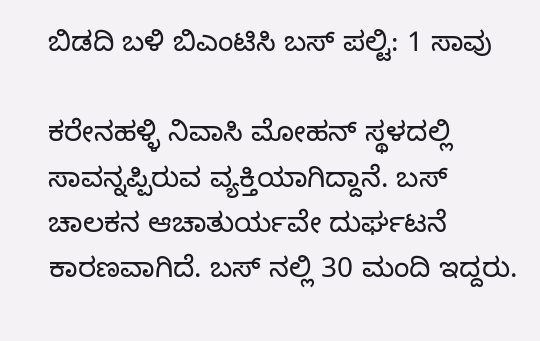ಬಿಡದಿ ಬಳಿ ಬಿಎಂಟಿಸಿ ಬಸ್ ಪಲ್ಟಿ: 1 ಸಾವು

ಕರೇನಹಳ್ಳಿ ನಿವಾಸಿ ಮೋಹನ್ ಸ್ಥಳದಲ್ಲಿ ಸಾವನ್ನಪ್ಪಿರುವ ವ್ಯಕ್ತಿಯಾಗಿದ್ದಾನೆ. ಬಸ್ ಚಾಲಕನ ಆಚಾತುರ್ಯವೇ ದುರ್ಘಟನೆ ಕಾರಣವಾಗಿದೆ. ಬಸ್ ನಲ್ಲಿ 30 ಮಂದಿ ಇದ್ದರು.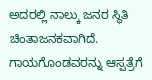ಅದರಲ್ಲಿ ನಾಲ್ಕು ಜನರ ಸ್ಥಿತಿ ಚಿಂತಾಜನಕವಾಗಿದೆ. ಗಾಯಗೊಂಡವರನ್ನು ಆಸ್ಪತ್ರೆಗೆ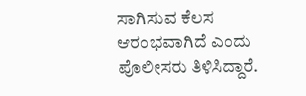ಸಾಗಿಸುವ ಕೆಲಸ ಆರಂಭವಾಗಿದೆ ಎಂದು ಪೊಲೀಸರು ತಿಳಿಸಿದ್ದಾರೆ.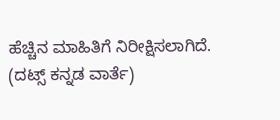ಹೆಚ್ಚಿನ ಮಾಹಿತಿಗೆ ನಿರೀಕ್ಷಿಸಲಾಗಿದೆ.
(ದಟ್ಸ್ ಕನ್ನಡ ವಾರ್ತೆ)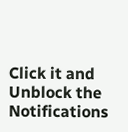Click it and Unblock the Notifications